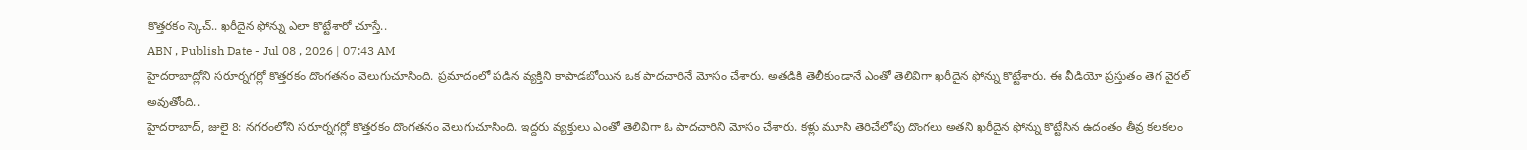కొత్తరకం స్కెచ్.. ఖరీదైన ఫోన్ను ఎలా కొట్టేశారో చూస్తే..
ABN , Publish Date - Jul 08 , 2026 | 07:43 AM
హైదరాబాద్లోని సరూర్నగర్లో కొత్తరకం దొంగతనం వెలుగుచూసింది. ప్రమాదంలో పడిన వ్యక్తిని కాపాడబోయిన ఒక పాదచారినే మోసం చేశారు. అతడికి తెలీకుండానే ఎంతో తెలివిగా ఖరీదైన ఫోన్ను కొట్టేశారు. ఈ వీడియో ప్రస్తుతం తెగ వైరల్ అవుతోంది..
హైదరాబాద్, జులై 8: నగరంలోని సరూర్నగర్లో కొత్తరకం దొంగతనం వెలుగుచూసింది. ఇద్దరు వ్యక్తులు ఎంతో తెలివిగా ఓ పాదచారిని మోసం చేశారు. కళ్లు మూసి తెరిచేలోపు దొంగలు అతని ఖరీదైన ఫోన్ను కొట్టేసిన ఉదంతం తీవ్ర కలకలం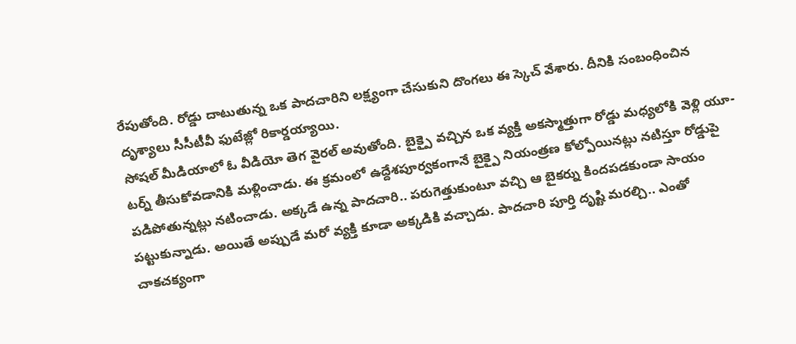రేపుతోంది. రోడ్డు దాటుతున్న ఒక పాదచారిని లక్ష్యంగా చేసుకుని దొంగలు ఈ స్కెచ్ వేశారు. దీనికి సంబంధించిన దృశ్యాలు సీసీటీవీ ఫుటేజ్లో రికార్డయ్యాయి.
సోషల్ మీడియాలో ఓ వీడియో తెగ వైరల్ అవుతోంది. బైక్పై వచ్చిన ఒక వ్యక్తి అకస్మాత్తుగా రోడ్డు మధ్యలోకి వెళ్లి యూ-టర్న్ తీసుకోవడానికి మళ్లించాడు. ఈ క్రమంలో ఉద్దేశపూర్వకంగానే బైక్పై నియంత్రణ కోల్పోయినట్లు నటిస్తూ రోడ్డుపై పడిపోతున్నట్లు నటించాడు. అక్కడే ఉన్న పాదచారి.. పరుగెత్తుకుంటూ వచ్చి ఆ బైకర్ను కిందపడకుండా సాయం పట్టుకున్నాడు. అయితే అప్పుడే మరో వ్యక్తి కూడా అక్కడికి వచ్చాడు. పాదచారి పూర్తి దృష్టి మరల్చి.. ఎంతో చాకచక్యంగా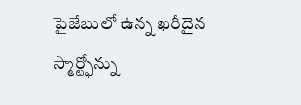పైజేబులో ఉన్న ఖరీదైన స్మార్ట్ఫోన్ను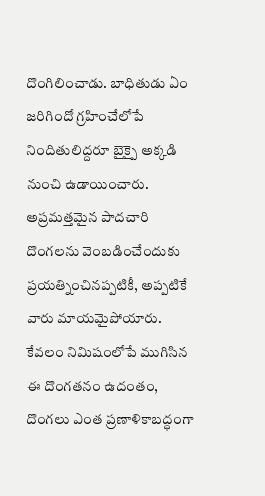దొంగిలించాడు. బాధితుడు ఏం జరిగిందో గ్రహించేలోపే నిందితులిద్దరూ బైక్పై అక్కడి నుంచి ఉడాయించారు.
అప్రమత్తమైన పాదచారి దొంగలను వెంబడించేందుకు ప్రయత్నించినప్పటికీ, అప్పటికే వారు మాయమైపోయారు. కేవలం నిమిషంలోపే ముగిసిన ఈ దొంగతనం ఉదంతం, దొంగలు ఎంత ప్రణాళికాబద్ధంగా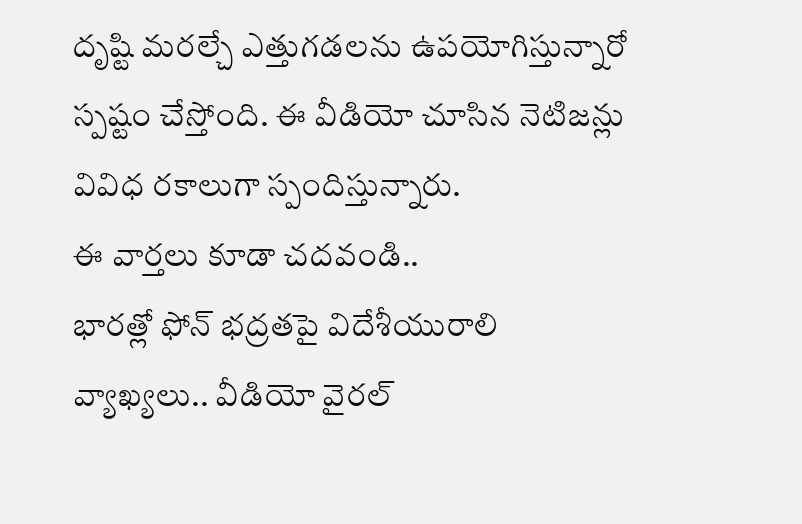దృష్టి మరల్చే ఎత్తుగడలను ఉపయోగిస్తున్నారో స్పష్టం చేస్తోంది. ఈ వీడియో చూసిన నెటిజన్లు వివిధ రకాలుగా స్పందిస్తున్నారు.
ఈ వార్తలు కూడా చదవండి..
భారత్లో ఫోన్ భద్రతపై విదేశీయురాలి వ్యాఖ్యలు.. వీడియో వైరల్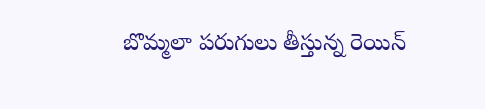బొమ్మలా పరుగులు తీస్తున్న రెయిన్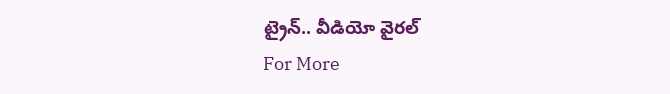ట్రైన్.. వీడియో వైరల్
For More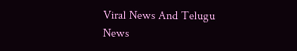Viral News And Telugu News